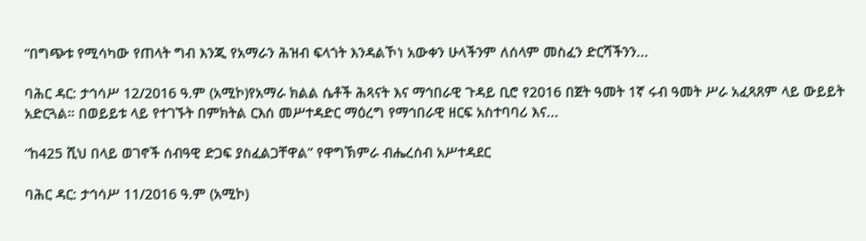“በግጭቱ የሚሳካው የጠላት ግብ እንጂ የአማራን ሕዝብ ፍላጎት እንዳልኾነ አውቀን ሁላችንም ለሰላም መስፈን ድርሻችንን...

ባሕር ዳር: ታኅሳሥ 12/2016 ዓ.ም (አሚኮ)የአማራ ክልል ሴቶች ሕጻናት እና ማኅበራዊ ጉዳይ ቢሮ የ2016 በጀት ዓመት 1ኛ ሩብ ዓመት ሥራ አፈጻጸም ላይ ውይይት አድርጓል። በወይይቱ ላይ የተገኙት በምክትል ርእሰ መሥተዳድር ማዕረግ የማኅበራዊ ዘርፍ አስተባባሪ እና...

“ከ425 ሺህ በላይ ወገኖች ሰብዓዊ ድጋፍ ያስፈልጋቸዋል” የዋግኽምራ ብሔረሰብ አሥተዳደር

ባሕር ዳር: ታኅሳሥ 11/2016 ዓ.ም (አሚኮ)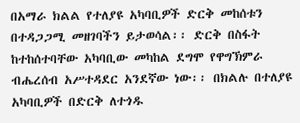በአማራ ክልል የተለያዩ አካባቢዎች ድርቅ መከሰቱን በተዳጋጋሚ መዘገባችን ይታወሳል፡፡ ድርቅ በስፋት ከተከሰተባቸው አካባቢው መካከል ደግሞ የዋግኽምራ ብሔረሰብ አሥተዳደር አንደኛው ነው፡፡ በክልሉ በተለያዩ አካባቢዎች በድርቅ ለተጎዱ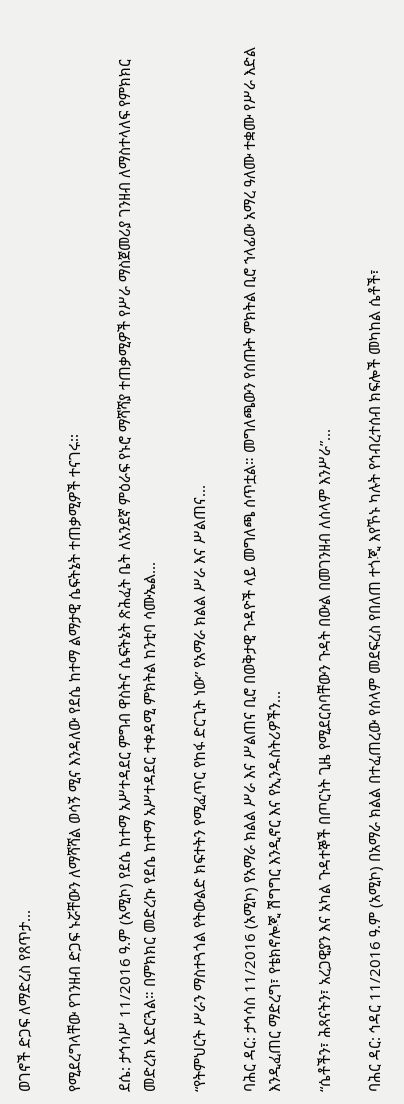ወገኖች ድጋፍ ለማድረስ የጸጥታ...

የሚደረግላቸው የገንዘብ ድጋፍ ኑሯቸውን ለማሻሻል ወሳኝ ሚና እንዳለው የደሴ ከተማ ልማታዊ ሴፍትኔት ተጠቃሚዎች ተናገሩ፡፡

ደሴ: ታኅሳሥ 11/2016 ዓ.ም (አሚኮ) የደሴ ከተማ አሥተዳደር ምግብ ዋስትና ሴፍትኔት ጽሕፈት ቤት ለአንደኛ ምዕራፍ የኑሮ ማሻሻያ ተጠቃሚዎች የሥራ ማስጀመሪያ ገንዘብ ለማስተላለፍ የምክክር መድረክ አድርጓል። በምክክር መድረኩ የደሴ ከተማ አሥተዳደር ተቀዳሚ ምክትል ከንቲባ ሳሙኤል...

“የትምህርት ሥራን ማስተጓጎል የትውልድ ክፍተትን የሚፈጥር የከፋ ድርጊት ነው” የአማራ ክልል ሥራ እና ሥልጠና...

ባሕር ዳር: ታኅሳስ 11/2016 (አሚኮ) የአማራ ክልል ሥራ እና ሥልጠና ቢሮ በወቅታዊ ጉዳዮች ላይ መግለጫ ሰጥቷል። መግለጫውን የሰጡት ምክትል ቢሮ ኀላፊው አማረ ዓለሙ ተቋሙ የሥራ እድል እንዲፈጠር ማድረግ፣ የቴክኖሎጂ ሽግግር እንዲኖር እና የኢንዱስትሪዎችን...

“ሴቶችን፣ ሕጻናትን፣ አረጋዊያን እና አካል ጉዳተኞች በጦርነት ጊዜ የሚደርስባቸውን ጉዳት በውል በመገንዘብ ለሰላም እንሥራ”...

ባሕር ዳር: ኅዳር 11/2016 ዓ.ም (አሚኮ) በአማራ ክልል በተፈጠረው የሰላም መደፍረስ የበለጠ ተጎጂ እየኾኑ ካሉት የኅብረተሰብ ክፍሎች መካከል ሴቶች፣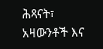ሕጻናት፣ አዛውንቶች እና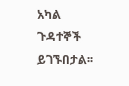አካል ጉዳተኞች ይገኙበታል፡፡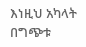እነዚህ አካላት በግጭቱ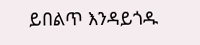ይበልጥ እንዳይጎዱ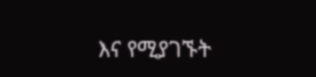እና የሚያገኙት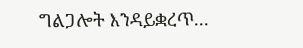ግልጋሎት እንዳይቋረጥ...